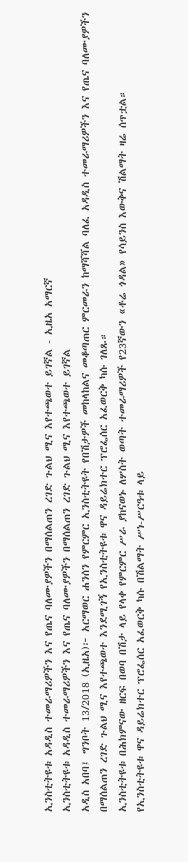ኢንስቲትዩቱ አዳዲስ ተመራማሪዎችን እና የጤና ባለሙያዎችን በማሰልጠን ረገድ ጉልህ ሚና እየተጫወተ ይገኛል - ኢዜአ አማርኛ
ኢንስቲትዩቱ አዳዲስ ተመራማሪዎችን እና የጤና ባለሙያዎችን በማሰልጠን ረገድ ጉልህ ሚና እየተጫወተ ይገኛል
አዲስ አበባ፤ ግንቦት 13/2018 (ኢዜአ)፦ አርማወር ሐንሰን የምርምር ኢንስቲትዩት የበሽታዎች መከላከልና መቆጣጠር ምርመራን ከማሻሻል ባለፈ አዳዲስ ተመራማሪዎችን እና የጤና ባለሙያዎችን በማሰልጠን ረገድ ጉልህ ሚና እየተጫወተ እንደሚገኝ የኢንስቲትዩቱ ዋና ዳይሬክተር ፕሮፌሰር አፈወርቅ ካሱ ገለጹ።
ኢንስቲትዩቱ በሕክምናው ዘርፍ በወባ በሽታ ላይ የላቀ የምርምር ሥራ ያከናወኑ ለሦስት ወጣት ተመራማሪዎች የ23ኛውን «ቶሬ ጎዳል» የሳይንስ እውቅና ሽልማት ዛሬ ሰጥቷል።
የኢንስቲትዩቱ ዋና ዳይሬክተር ፕሮፌሰር አፈወርቅ ካሱ በሽልማት ሥነ-ሥርዓቱ ላይ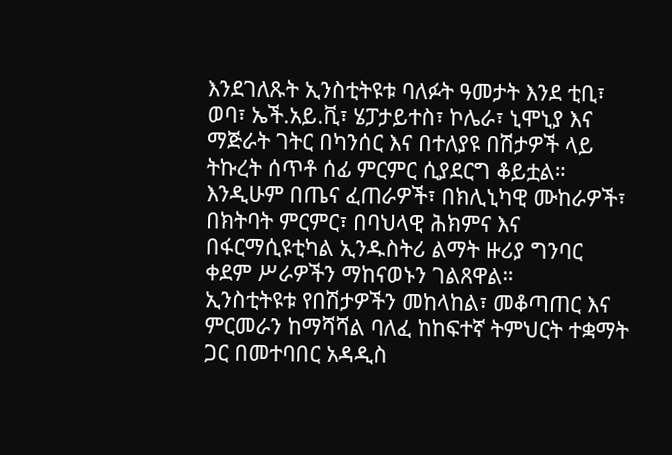እንደገለጹት ኢንስቲትዩቱ ባለፉት ዓመታት እንደ ቲቢ፣ ወባ፣ ኤች.አይ.ቪ፣ ሄፓታይተስ፣ ኮሌራ፣ ኒሞኒያ እና ማጅራት ገትር በካንሰር እና በተለያዩ በሽታዎች ላይ ትኩረት ሰጥቶ ሰፊ ምርምር ሲያደርግ ቆይቷል።
እንዲሁም በጤና ፈጠራዎች፣ በክሊኒካዊ ሙከራዎች፣ በክትባት ምርምር፣ በባህላዊ ሕክምና እና በፋርማሲዩቲካል ኢንዱስትሪ ልማት ዙሪያ ግንባር ቀደም ሥራዎችን ማከናወኑን ገልጸዋል።
ኢንስቲትዩቱ የበሽታዎችን መከላከል፣ መቆጣጠር እና ምርመራን ከማሻሻል ባለፈ ከከፍተኛ ትምህርት ተቋማት ጋር በመተባበር አዳዲስ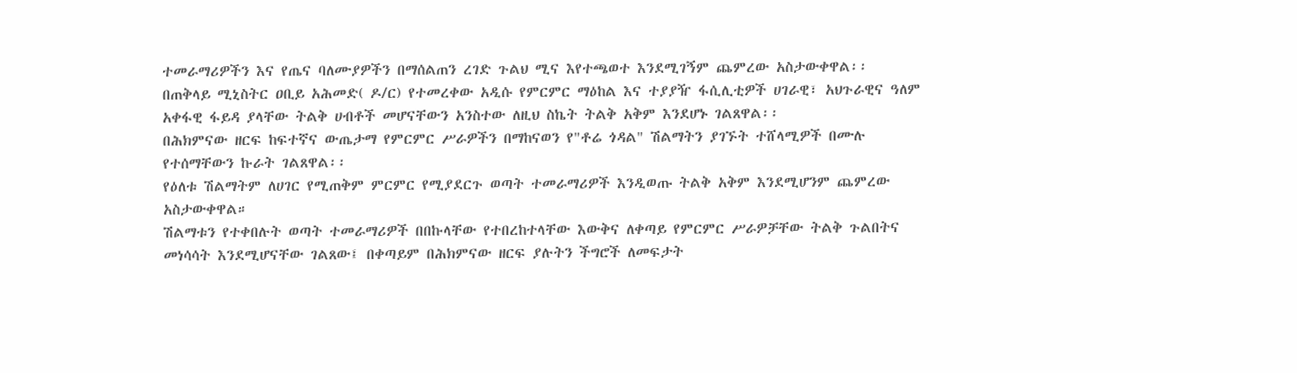ተመራማሪዎችን እና የጤና ባለሙያዎችን በማሰልጠን ረገድ ጉልህ ሚና እየተጫወተ እንደሚገኝም ጨምረው አስታውቀዋል፡፡
በጠቅላይ ሚኒስትር ዐቢይ አሕመድ( ዶ/ር) የተመረቀው አዲሱ የምርምር ማዕከል እና ተያያዥ ፋሲሊቲዎች ሀገራዊ፣ አህጉራዊና ዓለም አቀፋዊ ፋይዳ ያላቸው ትልቅ ሀብቶች መሆናቸውን አንስተው ለዚህ ስኬት ትልቅ አቅም እንደሆኑ ገልጸዋል፡፡
በሕክምናው ዘርፍ ከፍተኛና ውጤታማ የምርምር ሥራዎችን በማከናወን የ"ቶሬ ጎዳል" ሽልማትን ያገኙት ተሸላሚዎች በሙሉ የተሰማቸውን ኩራት ገልጸዋል፡፡
የዕለቱ ሽልማትም ለሀገር የሚጠቅም ምርምር የሚያደርጉ ወጣት ተመራማሪዎች እንዲወጡ ትልቅ አቅም እንደሚሆንም ጨምረው አስታውቀዋል።
ሽልማቱን የተቀበሉት ወጣት ተመራማሪዎች በበኩላቸው የተበረከተላቸው እውቅና ለቀጣይ የምርምር ሥራዎቻቸው ትልቅ ጉልበትና መነሳሳት እንደሚሆናቸው ገልጸው፤ በቀጣይም በሕክምናው ዘርፍ ያሉትን ችግሮች ለመፍታት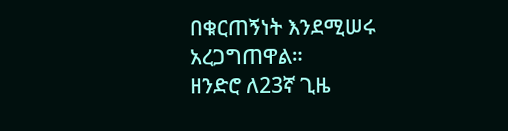በቁርጠኝነት እንደሚሠሩ አረጋግጠዋል።
ዘንድሮ ለ23ኛ ጊዜ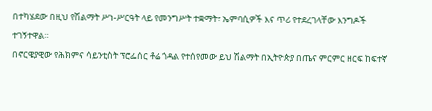በተካሄደው በዚህ የሽልማት ሥነ-ሥርዓት ላይ የመንግሥት ተቋማት፣ ኤምባሲዎች እና ጥሪ የተደረገላቸው እንግዶች ተገኝተዋል።
በኖርዌያዊው የሕክምና ሳይንቲስት ፕሮፌሰር ቶሬ ጎዳል የተሰየመው ይህ ሽልማት በኢትዮጵያ በጤና ምርምር ዘርፍ ከፍተኛ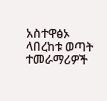አስተዋፅኦ ላበረከቱ ወጣት ተመራማሪዎች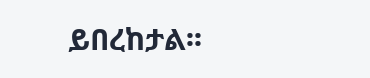ይበረከታል፡፡